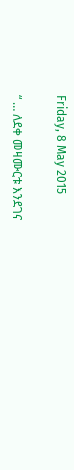Friday, 8 May 2015

“ … ለደቀ መዛሙርቱ እንደገና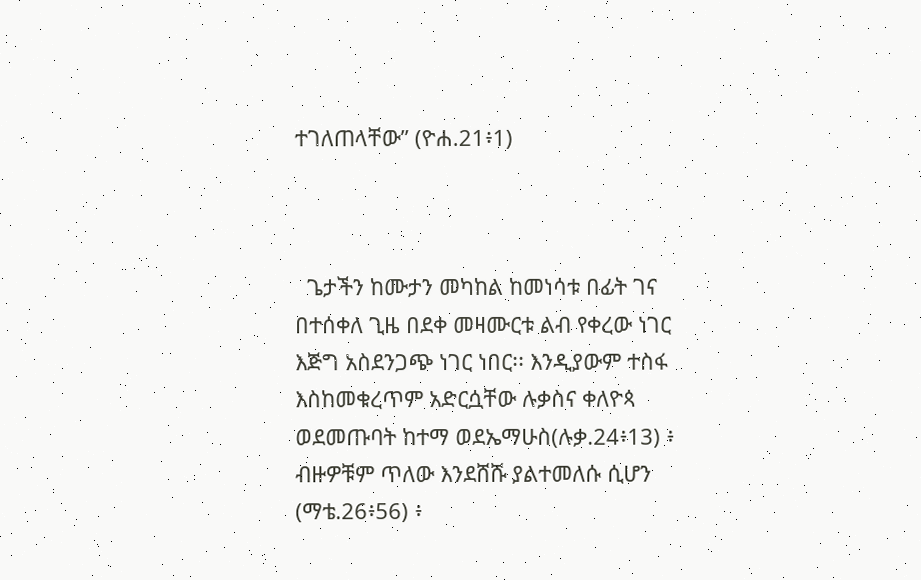ተገለጠላቸው” (ዮሐ.21፥1)



  ጌታችን ከሙታን መካከል ከመነሳቱ በፊት ገና በተሰቀለ ጊዜ በደቀ መዛሙርቱ ልብ የቀረው ነገር እጅግ አስደንጋጭ ነገር ነበር፡፡ እንዲያውም ተስፋ እስከመቁረጥም አድርሷቸው ሉቃስና ቀለዮጳ ወደመጡባት ከተማ ወደኤማሁስ(ሉቃ.24፥13) ፥ ብዙዎቹም ጥለው እንደሸሹ ያልተመለሱ ሲሆን (ማቴ.26፥56) ፥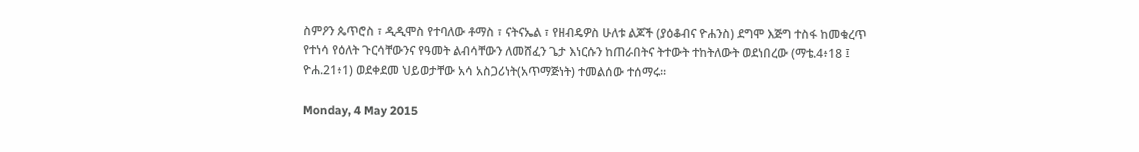ስምዖን ጴጥሮስ ፣ ዲዲሞስ የተባለው ቶማስ ፣ ናትናኤል ፣ የዘብዴዎስ ሁለቱ ልጆች (ያዕቆብና ዮሐንስ) ደግሞ እጅግ ተስፋ ከመቁረጥ የተነሳ የዕለት ጉርሳቸውንና የዓመት ልብሳቸውን ለመሸፈን ጌታ እነርሱን ከጠራበትና ትተውት ተከትለውት ወደነበረው (ማቴ.4፥18 ፤ ዮሐ.21፥1) ወደቀደመ ህይወታቸው አሳ አስጋሪነት(አጥማጅነት) ተመልሰው ተሰማሩ፡፡

Monday, 4 May 2015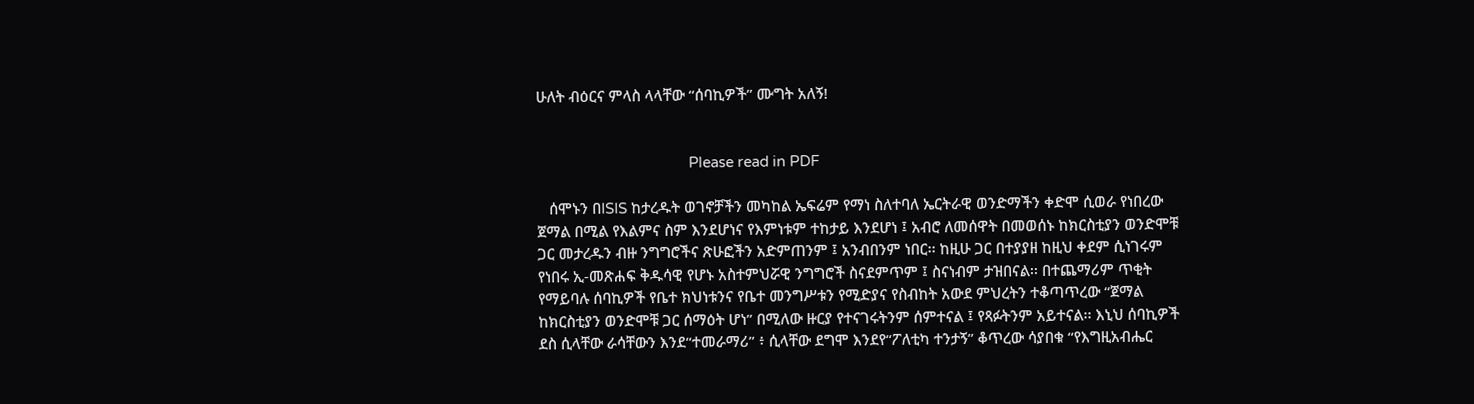ሁለት ብዕርና ምላስ ላላቸው “ሰባኪዎች” ሙግት አለኝ!


                                      Please read in PDF

   ሰሞኑን በISIS ከታረዱት ወገኖቻችን መካከል ኤፍሬም የማነ ስለተባለ ኤርትራዊ ወንድማችን ቀድሞ ሲወራ የነበረው ጀማል በሚል የእልምና ስም እንደሆነና የእምነቱም ተከታይ እንደሆነ ፤ አብሮ ለመሰዋት በመወሰኑ ከክርስቲያን ወንድሞቹ ጋር መታረዱን ብዙ ንግግሮችና ጽሁፎችን አድምጠንም ፤ አንብበንም ነበር፡፡ ከዚሁ ጋር በተያያዘ ከዚህ ቀደም ሲነገሩም የነበሩ ኢ-መጽሐፍ ቅዱሳዊ የሆኑ አስተምህሯዊ ንግግሮች ስናደምጥም ፤ ስናነብም ታዝበናል፡፡ በተጨማሪም ጥቂት የማይባሉ ሰባኪዎች የቤተ ክህነቱንና የቤተ መንግሥቱን የሚድያና የስብከት አውደ ምህረትን ተቆጣጥረው “ጀማል ከክርስቲያን ወንድሞቹ ጋር ሰማዕት ሆነ” በሚለው ዙርያ የተናገሩትንም ሰምተናል ፤ የጻፉትንም አይተናል፡፡ እኒህ ሰባኪዎች ደስ ሲላቸው ራሳቸውን እንደ“ተመራማሪ” ፥ ሲላቸው ደግሞ እንደየ“ፖለቲካ ተንታኝ” ቆጥረው ሳያበቁ “የእግዚአብሔር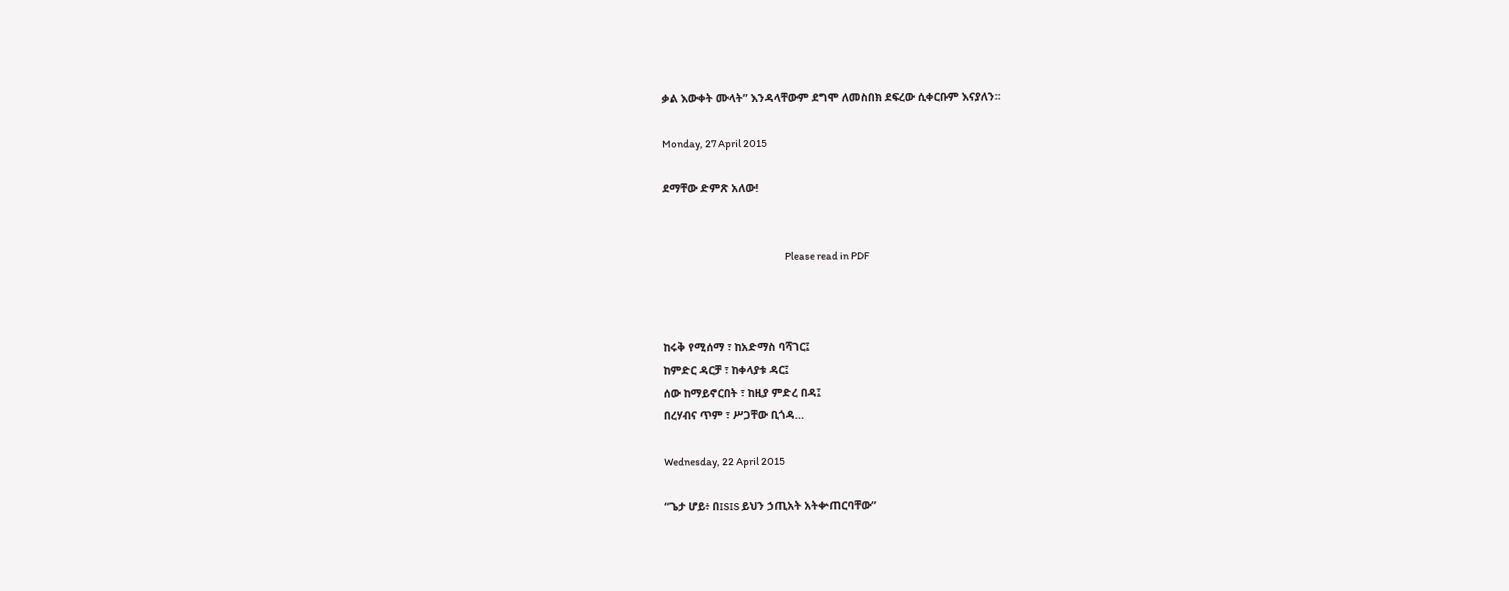ቃል እውቀት ሙላት” እንዳላቸውም ደግሞ ለመስበክ ደፍረው ሲቀርቡም እናያለን፡፡

Monday, 27 April 2015

ደማቸው ድምጽ አለው!


                                                             Please read in PDF



ከሩቅ የሚሰማ ፣ ከአድማስ ባሻገር፤
ከምድር ዳርቻ ፣ ከቀላያቱ ዳር፤
ሰው ከማይኖርበት ፣ ከዚያ ምድረ በዳ፤
በረሃብና ጥም ፣ ሥጋቸው ቢጎዳ…

Wednesday, 22 April 2015

“ጌታ ሆይ፥ በISIS ይህን ኃጢአት አትቍጠርባቸው”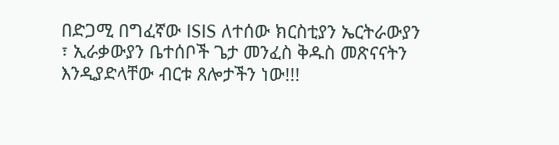በድጋሚ በግፈኛው ISIS ለተሰው ክርስቲያን ኤርትራውያን ፣ ኢራቃውያን ቤተሰቦች ጌታ መንፈስ ቅዱስ መጽናናትን እንዲያድላቸው ብርቱ ጸሎታችን ነው!!!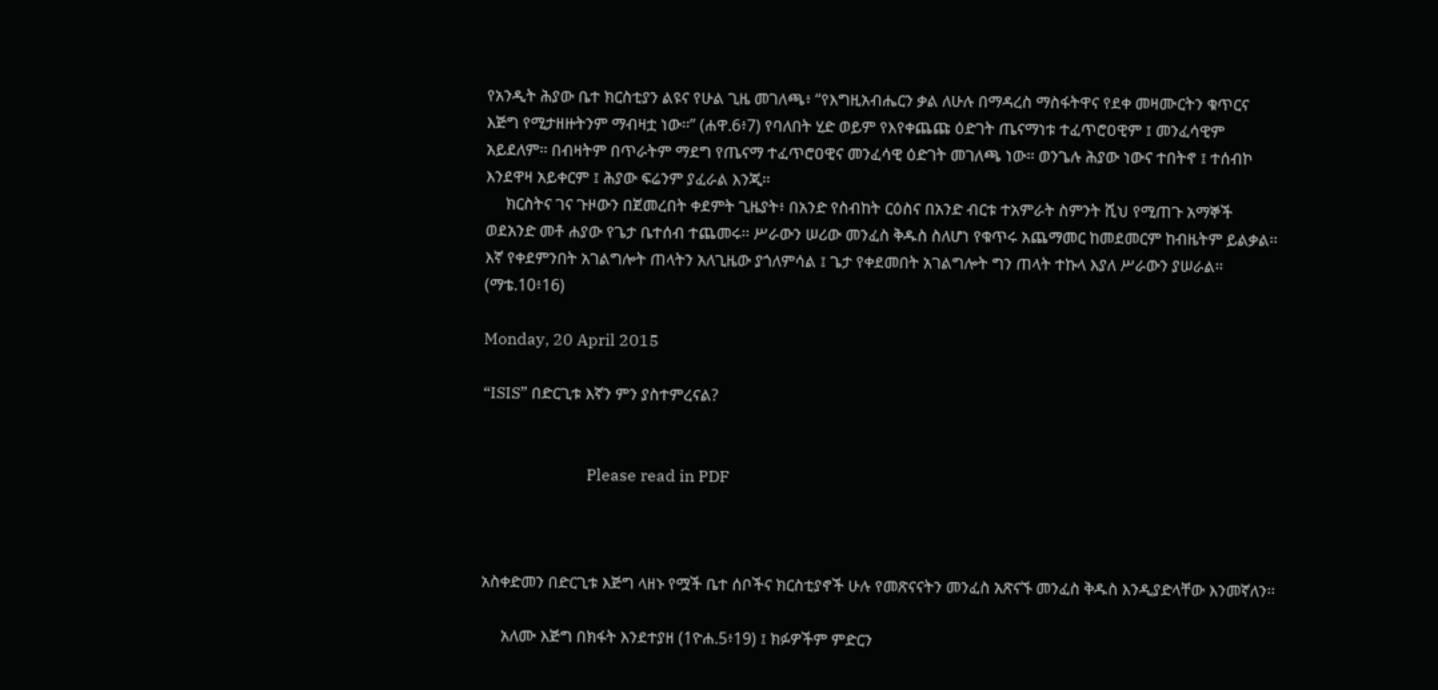የአንዲት ሕያው ቤተ ክርስቲያን ልዩና የሁል ጊዜ መገለጫ፥ “የእግዚአብሔርን ቃል ለሁሉ በማዳረስ ማስፋትዋና የደቀ መዛሙርትን ቁጥርና እጅግ የሚታዘዙትንም ማብዛቷ ነው፡፡” (ሐዋ.6፥7) የባለበት ሂድ ወይም የእየቀጨጩ ዕድገት ጤናማነቱ ተፈጥሮዐዊም ፤ መንፈሳዊም አይደለም፡፡ በብዛትም በጥራትም ማደግ የጤናማ ተፈጥሮዐዊና መንፈሳዊ ዕድገት መገለጫ ነው፡፡ ወንጌሉ ሕያው ነውና ተበትኖ ፤ ተሰብኮ እንደዋዛ አይቀርም ፤ ሕያው ፍሬንም ያፈራል እንጂ፡፡
     ክርስትና ገና ጉዞውን በጀመረበት ቀደምት ጊዜያት፥ በአንድ የስብከት ርዕስና በአንድ ብርቱ ተአምራት ስምንት ሺህ የሚጠጉ አማኞች ወደአንድ መቶ ሐያው የጌታ ቤተሰብ ተጨመሩ፡፡ ሥራውን ሠሪው መንፈስ ቅዱስ ስለሆነ የቁጥሩ አጨማመር ከመደመርም ከብዜትም ይልቃል፡፡ እኛ የቀደምንበት አገልግሎት ጠላትን አለጊዜው ያጎለምሳል ፤ ጌታ የቀደመበት አገልግሎት ግን ጠላት ተኩላ እያለ ሥራውን ያሠራል፡፡(ማቴ.10፥16)

Monday, 20 April 2015

“ISIS” በድርጊቱ እኛን ምን ያስተምረናል?


                          Please read in PDF



አስቀድመን በድርጊቱ እጅግ ላዘኑ የሟች ቤተ ሰቦችና ክርስቲያኖች ሁሉ የመጽናናትን መንፈስ አጽናኙ መንፈስ ቅዱስ እንዲያድላቸው እንመኛለን፡፡

     አለሙ እጅግ በክፋት እንደተያዘ (1ዮሐ.5፥19) ፤ ክፉዎችም ምድርን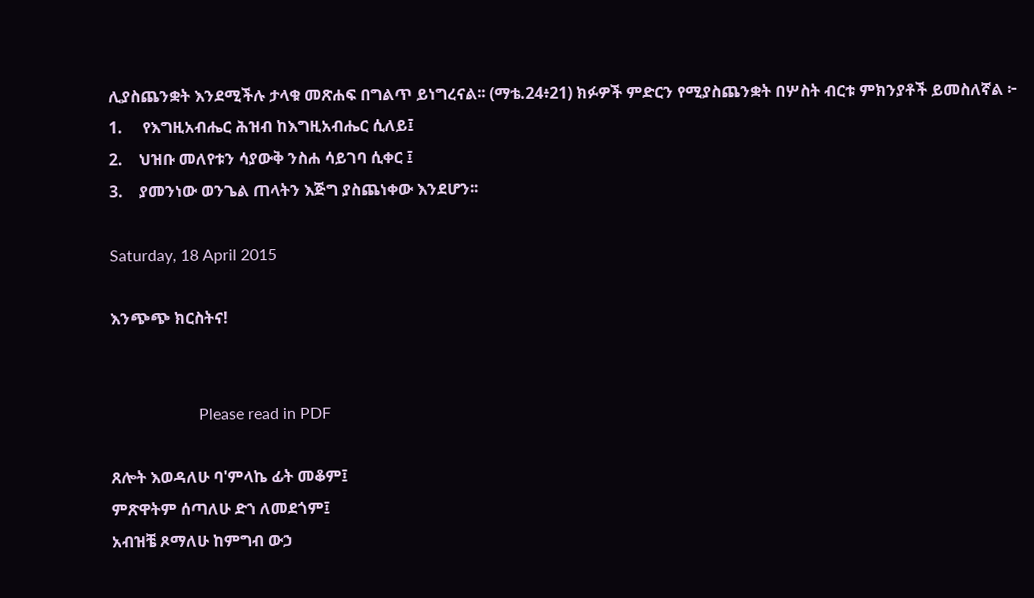ሊያስጨንቋት እንደሚችሉ ታላቁ መጽሐፍ በግልጥ ይነግረናል፡፡ (ማቴ.24፥21) ክፉዎች ምድርን የሚያስጨንቋት በሦስት ብርቱ ምክንያቶች ይመስለኛል ፦
1.     የእግዚአብሔር ሕዝብ ከእግዚአብሔር ሲለይ፤
2.    ህዝቡ መለየቱን ሳያውቅ ንስሐ ሳይገባ ሲቀር ፤
3.    ያመንነው ወንጌል ጠላትን እጅግ ያስጨነቀው እንደሆን፡፡

Saturday, 18 April 2015

እንጭጭ ክርስትና!


                      Please read in PDF

ጸሎት እወዳለሁ ባ'ምላኬ ፊት መቆም፤
ምጽዋትም ሰጣለሁ ድኀ ለመደጎም፤
አብዝቼ ጾማለሁ ከምግብ ውኃ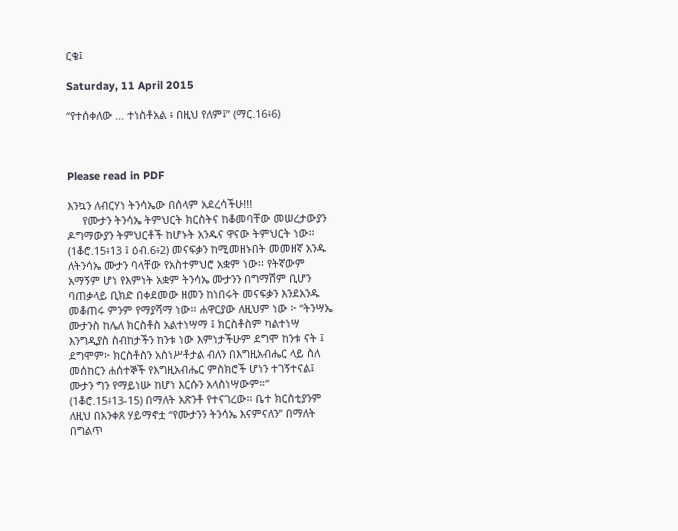ርቄ፤

Saturday, 11 April 2015

“የተሰቀለው … ተነስቶአል ፥ በዚህ የለም፤” (ማር.16፥6)



Please read in PDF

እንኳን ለብርሃነ ትንሳኤው በሰላም አደረሳችሁ!!!
     የሙታን ትንሳኤ ትምህርት ክርስትና ከቆመባቸው መሠረታውያን ዶግማውያን ትምህርቶች ከሆኑት አንዱና ዋናው ትምህርት ነው፡፡  (1ቆሮ.15፥13 ፤ ዕብ.6፥2) መናፍቃን ከሚመዘኑበት መመዘኛ አንዱ ለትንሳኤ ሙታን ባላቸው የአስተምህሮ አቋም ነው፡፡ የትኛውም አማኝም ሆነ የእምነት አቋም ትንሳኤ ሙታንን በግማሽም ቢሆን ባጠቃላይ ቢክድ በቀደመው ዘመን ከነበሩት መናፍቃን እንደአንዱ መቆጠሩ ምንም የማያሻማ ነው፡፡ ሐዋርያው ለዚህም ነው ፦ “ትንሣኤ ሙታንስ ከሌለ ክርስቶስ አልተነሣማ ፤ ክርስቶስም ካልተነሣ እንግዲያስ ስብከታችን ከንቱ ነው እምነታችሁም ደግሞ ከንቱ ናት ፤ ደግሞም፦ ክርስቶስን አስነሥቶታል ብለን በእግዚአብሔር ላይ ስለ መሰከርን ሐሰተኞች የእግዚአብሔር ምስክሮች ሆነን ተገኝተናል፤ ሙታን ግን የማይነሡ ከሆነ እርሱን አላስነሣውም።” (1ቆሮ.15፥13-15) በማለት አጽንቶ የተናገረው፡፡ ቤተ ክርስቲያንም ለዚህ በአንቀጸ ሃይማኖቷ “የሙታንን ትንሳኤ እናምናለን” በማለት በግልጥ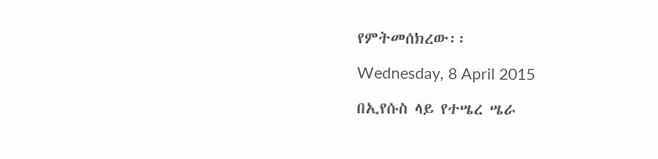የምትመሰክረው፡፡

Wednesday, 8 April 2015

በኢየሱስ ላይ የተሤረ ሤራ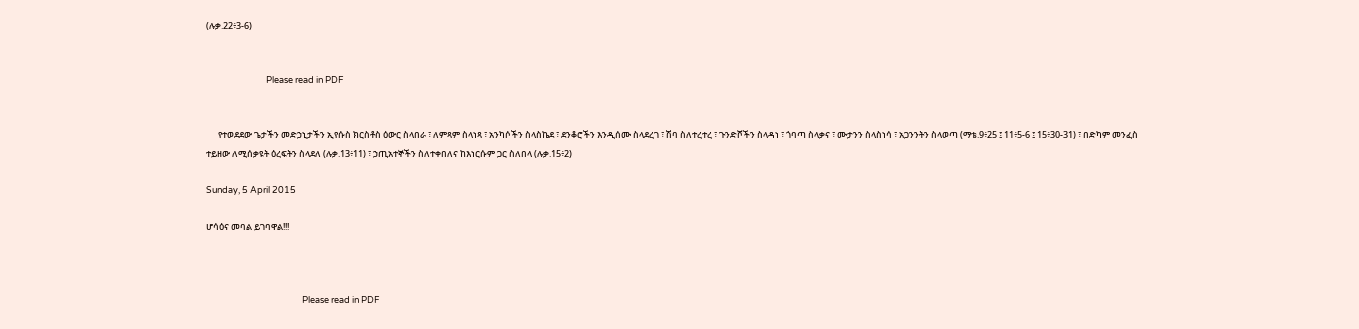(ሉቃ.22፥3-6)


                              Please read in PDF


      የተወደደው ጌታችን መድኃኒታችን ኢየሱስ ክርስቶስ ዕውር ስላበራ ፣ ለምጻም ስላነጻ ፣ አንካሶችን ስላስኬደ ፣ ደንቆሮችን እንዲሰሙ ስላደረገ ፣ ሽባ ስለተረተረ ፣ ጉንድሾችን ስላዳነ ፣ ጎባጣ ስላቃና ፣ ሙታንን ስላስነሳ ፣ አጋንንትን ስላወጣ (ማቴ.9፥25 ፤ 11፥5-6 ፤ 15፥30-31) ፣ በድካም መንፈስ ተይዘው ለሚሰቃዩት ዕረፍትን ስላደለ (ሉቃ.13፥11) ፣ ኃጢአተኞችን ስለተቀበለና ከእነርሱም ጋር ስለበላ (ሉቃ.15፥2)

Sunday, 5 April 2015

ሆሳዕና መባል ይገባዋል!!!



                                                Please read in PDF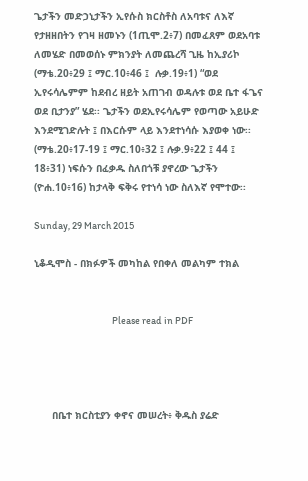ጌታችን መድኃኒታችን ኢየሱስ ክርስቶስ ለአባቱና ለእኛ የታዘዘበትን የገዛ ዘመኑን (1ጢሞ.2፥7) በመፈጸም ወደአባቱ ለመሄድ በመወሰኑ ምክንያት ለመጨረሻ ጊዜ ከኢያሪኮ (ማቴ.20፥29 ፤ ማር.10፥46 ፤  ሉቃ.19፥1) “ወደ ኢየሩሳሌምም ከደብረ ዘይት አጠገብ ወዳሉቱ ወደ ቤተ ፋጌና ወደ ቢታንያ” ሄደ፡፡ ጌታችን ወደኢየሩሳሌም የወጣው አይሁድ እንደሚገድሉት ፤ በእርሱም ላይ እንደተነሳሱ እያወቀ ነው፡፡ (ማቴ.20፥17-19 ፤ ማር.10፥32 ፤ ሉቃ.9፥22 ፤ 44 ፤ 18፥31) ነፍሱን በፈቃዱ ስለበጎቹ ያኖረው ጌታችን (ዮሐ.10፥16) ከታላቅ ፍቅሩ የተነሳ ነው ስለእኛ የሞተው፡፡

Sunday, 29 March 2015

ኒቆዲሞስ - በክፉዎች መካከል የበቀለ መልካም ተክል


                                       Please read in PDF




      በቤተ ክርስቲያን ቀኖና መሠረት፥ ቅዱስ ያሬድ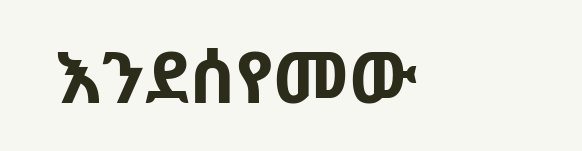እንደሰየመው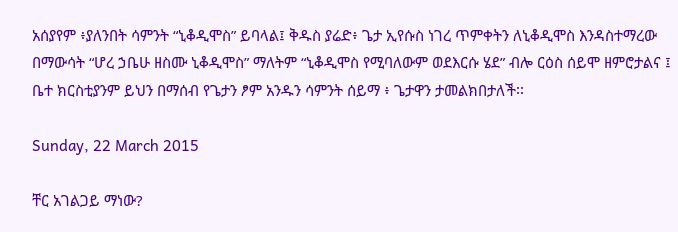አሰያየም ፥ያለንበት ሳምንት “ኒቆዲሞስ” ይባላል፤ ቅዱስ ያሬድ፥ ጌታ ኢየሱስ ነገረ ጥምቀትን ለኒቆዲሞስ እንዳስተማረው በማውሳት “ሆረ ኃቤሁ ዘስሙ ኒቆዲሞስ” ማለትም “ኒቆዲሞስ የሚባለውም ወደእርሱ ሄደ” ብሎ ርዕስ ሰይሞ ዘምሮታልና ፤ ቤተ ክርስቲያንም ይህን በማሰብ የጌታን ፆም አንዱን ሳምንት ሰይማ ፥ ጌታዋን ታመልክበታለች፡፡

Sunday, 22 March 2015

ቸር አገልጋይ ማነው?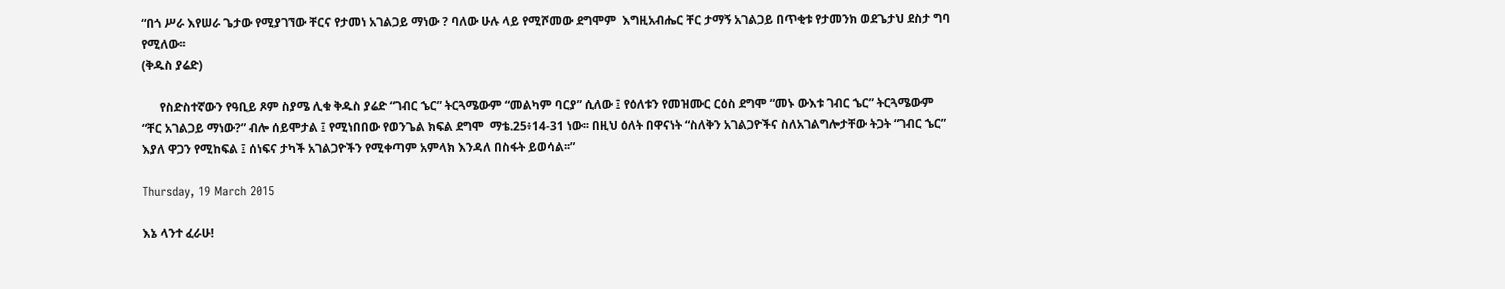“በጎ ሥራ እየሠራ ጌታው የሚያገኘው ቸርና የታመነ አገልጋይ ማነው ? ባለው ሁሉ ላይ የሚሾመው ደግሞም  እግዚአብሔር ቸር ታማኝ አገልጋይ በጥቂቱ የታመንክ ወደጌታህ ደስታ ግባ የሚለው፡፡
(ቅዱስ ያሬድ)

      የስድስተኛውን የዓቢይ ጾም ስያሜ ሊቁ ቅዱስ ያሬድ “ገብር ኄር” ትርጓሜውም “መልካም ባርያ” ሲለው ፤ የዕለቱን የመዝሙር ርዕስ ደግሞ “መኑ ውእቱ ገብር ኄር” ትርጓሜውም “ቸር አገልጋይ ማነው?” ብሎ ሰይሞታል ፤ የሚነበበው የወንጌል ክፍል ደግሞ  ማቴ.25፥14-31 ነው፡፡ በዚህ ዕለት በዋናነት “ስለቅን አገልጋዮችና ስለአገልግሎታቸው ትጋት “ገብር ኄር” እያለ ዋጋን የሚከፍል ፤ ሰነፍና ታካች አገልጋዮችን የሚቀጣም አምላክ እንዳለ በስፋት ይወሳል፡፡”

Thursday, 19 March 2015

እኔ ላንተ ፈራሁ!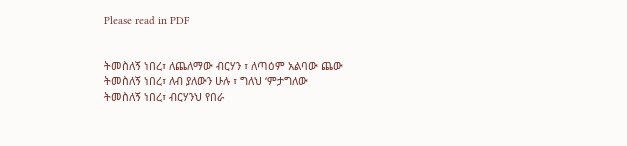Please read in PDF


ትመስለኝ ነበረ፣ ለጨለማው ብርሃን ፣ ለጣዕም አልባው ጨው
ትመስለኝ ነበረ፣ ለብ ያለውን ሁሉ ፣ ግለህ ʻምታግለው
ትመስለኝ ነበረ፣ ብርሃንህ የበራ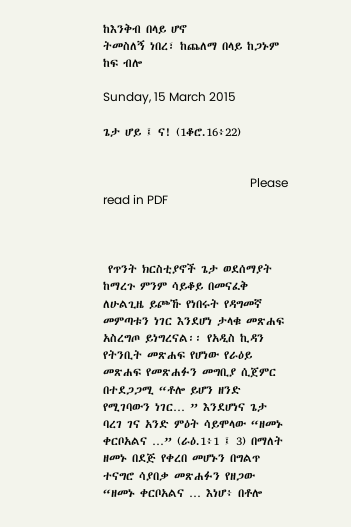ከእንቅብ በላይ ሆኖ
ትመስለኝ ነበረ፣ ከጨለማ በላይ ከጋኑም ከፍ ብሎ

Sunday, 15 March 2015

ጌታ ሆይ ፤ ና! (1ቆሮ.16፥22)


                                                 Please read in PDF



 የጥንት ክርስቲያኖች ጌታ ወደሰማያት ከማረጉ ምንም ሳይቆይ በመናፈቅ ለሁልጊዜ ይጮኹ የነበሩት የዳግመኛ መምጣቱን ነገር እንደሆነ ታላቁ መጽሐፍ አስረግጦ ይነግረናል፡፡ የአዲስ ኪዳን የትንቢት መጽሐፍ የሆነው የራዕይ መጽሐፍ የመጽሐፉን መግቢያ ሲጀምር በተደጋጋሚ “ቶሎ ይሆን ዘንድ የሚገባውን ነገር… ” እንደሆነና ጌታ ባረገ ገና አንድ ምዕት ሳይሞላው “ዘመኑ ቀርቦአልና …” (ራዕ.1፥1 ፤ 3) በማለት ዘመኑ በደጅ የቀረበ መሆኑን በግልጥ ተናግሮ ሳያበቃ መጽሐፉን የዘጋው “ዘመኑ ቀርቦአልና … እነሆ፥ በቶሎ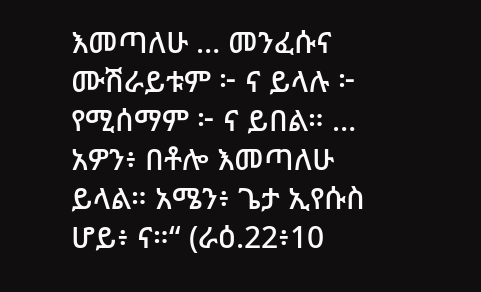እመጣለሁ … መንፈሱና ሙሽራይቱም ፦ ና ይላሉ ፦ የሚሰማም ፦ ና ይበል። … አዎን፥ በቶሎ እመጣለሁ ይላል። አሜን፥ ጌታ ኢየሱስ ሆይ፥ ና።“ (ራዕ.22፥10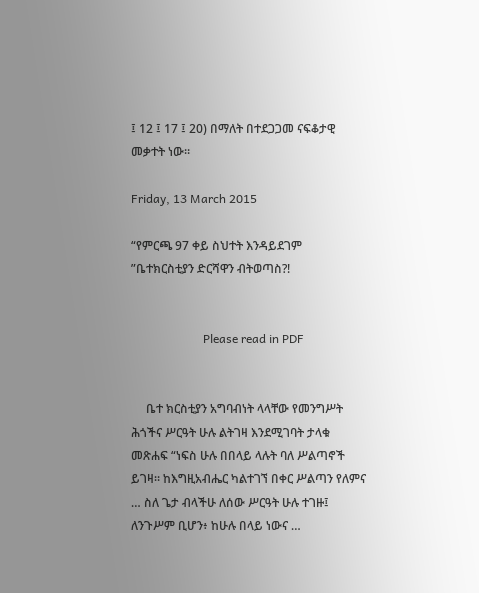፤ 12 ፤ 17 ፤ 20) በማለት በተደጋጋመ ናፍቆታዊ መቃተት ነው፡፡

Friday, 13 March 2015

“የምርጫ 97 ቀይ ስህተት እንዳይደገም ”ቤተክርስቲያን ድርሻዋን ብትወጣስ?!


                        Please read in PDF


     ቤተ ክርስቲያን አግባብነት ላላቸው የመንግሥት ሕጎችና ሥርዓት ሁሉ ልትገዛ እንደሚገባት ታላቁ መጽሐፍ “ነፍስ ሁሉ በበላይ ላሉት ባለ ሥልጣኖች ይገዛ። ከእግዚአብሔር ካልተገኘ በቀር ሥልጣን የለምና … ስለ ጌታ ብላችሁ ለሰው ሥርዓት ሁሉ ተገዙ፤ ለንጉሥም ቢሆን፥ ከሁሉ በላይ ነውና …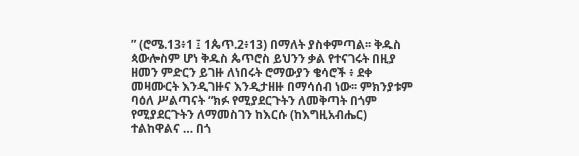” (ሮሜ.13፥1 ፤ 1ጴጥ.2፥13) በማለት ያስቀምጣል፡፡ ቅዱስ ጳውሎስም ሆነ ቅዱስ ጴጥሮስ ይህንን ቃል የተናገሩት በዚያ ዘመን ምድርን ይገዙ ለነበሩት ሮማውያን ቄሳሮች ፥ ደቀ መዛሙርት እንዲገዙና እንዲታዘዙ በማሳሰብ ነው፡፡ ምክንያቱም ባዕለ ሥልጣናት “ክፉ የሚያደርጉትን ለመቅጣት በጎም የሚያደርጉትን ለማመስገን ከእርሱ (ከእግዚአብሔር) ተልከዋልና … በጎ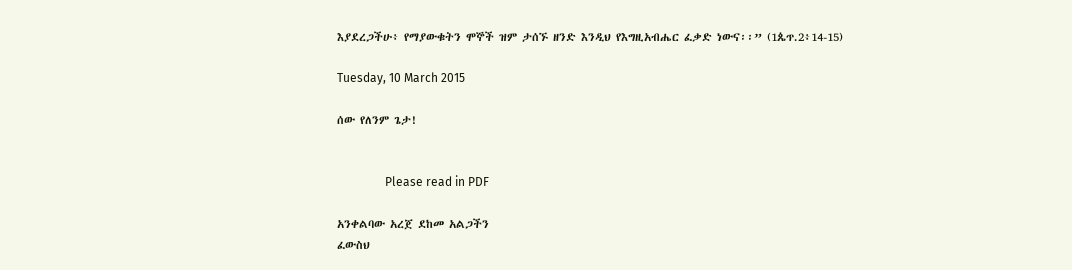እያደረጋችሁ፥ የማያውቁትን ሞኞች ዝም ታሰኙ ዘንድ እንዲህ የእግዚአብሔር ፈቃድ ነውና፡፡” (1ጴጥ.2፥14-15)

Tuesday, 10 March 2015

ሰው የለንም ጌታ!


                Please read in PDF

አንቀልባው አረጀ ደከመ አልጋችን
ፈውስህ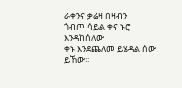ራቀንና ቃሬዛ በዛብን
ጎብጦ ሳይል ቀና ኑሮ እንዳከሰለው
ቀኑ እንደጨለመ ይሄዳል ሰው ይኸው፡፡